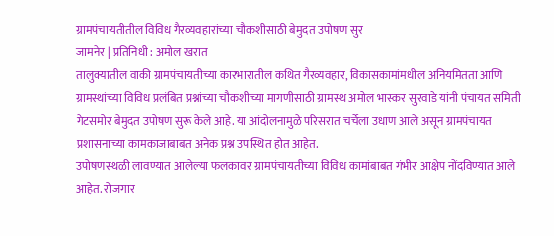ग्रामपंचायतीतील विविध गैरव्यवहारांच्या चौकशीसाठी बेमुदत उपोषण सुर
जामनेर | प्रतिनिधी : अमोल खरात
तालुक्यातील वाकी ग्रामपंचायतीच्या कारभारातील कथित गैरव्यवहार, विकासकामांमधील अनियमितता आणि ग्रामस्थांच्या विविध प्रलंबित प्रश्नांच्या चौकशीच्या मागणीसाठी ग्रामस्थ अमोल भास्कर सुरवाडे यांनी पंचायत समिती गेटसमोर बेमुदत उपोषण सुरू केले आहे. या आंदोलनामुळे परिसरात चर्चेला उधाण आले असून ग्रामपंचायत प्रशासनाच्या कामकाजाबाबत अनेक प्रश्न उपस्थित होत आहेत.
उपोषणस्थळी लावण्यात आलेल्या फलकावर ग्रामपंचायतीच्या विविध कामांबाबत गंभीर आक्षेप नोंदविण्यात आले आहेत. रोजगार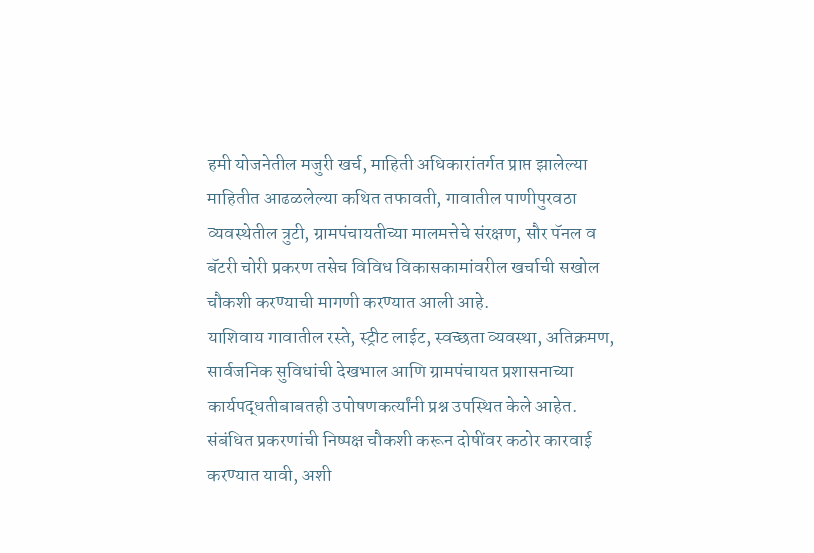हमी योजनेतील मजुरी खर्च, माहिती अधिकारांतर्गत प्राप्त झालेल्या माहितीत आढळलेल्या कथित तफावती, गावातील पाणीपुरवठा व्यवस्थेतील त्रुटी, ग्रामपंचायतीच्या मालमत्तेचे संरक्षण, सौर पॅनल व बॅटरी चोरी प्रकरण तसेच विविध विकासकामांवरील खर्चाची सखोल चौकशी करण्याची मागणी करण्यात आली आहे.
याशिवाय गावातील रस्ते, स्ट्रीट लाईट, स्वच्छता व्यवस्था, अतिक्रमण, सार्वजनिक सुविधांची देखभाल आणि ग्रामपंचायत प्रशासनाच्या कार्यपद्धतीबाबतही उपोषणकर्त्यांनी प्रश्न उपस्थित केले आहेत. संबंधित प्रकरणांची निष्पक्ष चौकशी करून दोषींवर कठोर कारवाई करण्यात यावी, अशी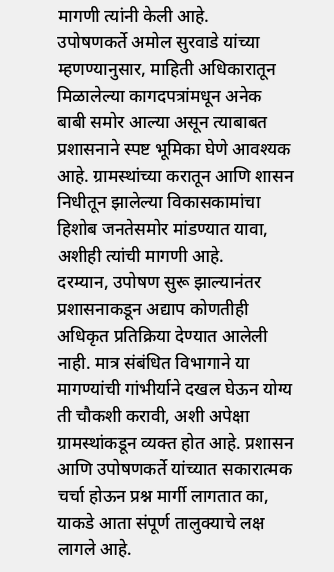मागणी त्यांनी केली आहे.
उपोषणकर्ते अमोल सुरवाडे यांच्या म्हणण्यानुसार, माहिती अधिकारातून मिळालेल्या कागदपत्रांमधून अनेक बाबी समोर आल्या असून त्याबाबत प्रशासनाने स्पष्ट भूमिका घेणे आवश्यक आहे. ग्रामस्थांच्या करातून आणि शासन निधीतून झालेल्या विकासकामांचा हिशोब जनतेसमोर मांडण्यात यावा, अशीही त्यांची मागणी आहे.
दरम्यान, उपोषण सुरू झाल्यानंतर प्रशासनाकडून अद्याप कोणतीही अधिकृत प्रतिक्रिया देण्यात आलेली नाही. मात्र संबंधित विभागाने या मागण्यांची गांभीर्याने दखल घेऊन योग्य ती चौकशी करावी, अशी अपेक्षा ग्रामस्थांकडून व्यक्त होत आहे. प्रशासन आणि उपोषणकर्ते यांच्यात सकारात्मक चर्चा होऊन प्रश्न मार्गी लागतात का, याकडे आता संपूर्ण तालुक्याचे लक्ष लागले आहे.